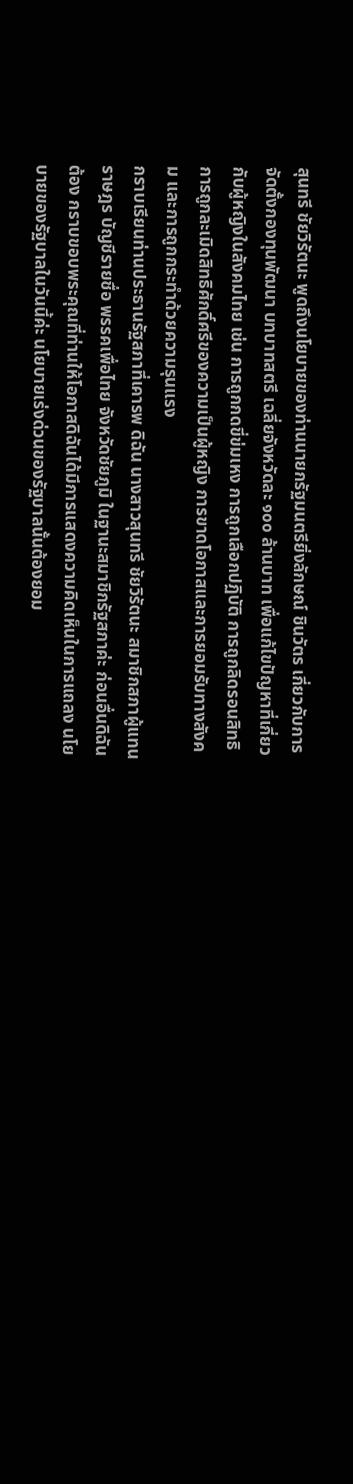สุนทรี ชัยวิรัตนะ พูดถึงนโยบายของท่านนายกรัฐมนตรียิ่งลักษณ์ ชินวัตร เกี่ยวกับการจัดตั้งกองทุนพัฒนา บทบาทสตรี เฉลี่ยจังหวัดละ ๑๐๐ ล้านบาท เพื่อแก้ไขปัญหาที่เกี่ยวกับผู้หญิงในสังคมไทย เช่น การถูกกดขี่ข่มเหง การถูกเลือกปฏิบัติ การถูกลิดรอนสิทธิ การถูกละเมิดสิทธิศักดิ์ศรีของความเป็นผู้หญิง การขาดโอกาสและการยอมรับทางสังคม และการถูกกระทำด้วยความรุนแรง
กราบเรียนท่านประธานรัฐสภาที่เคารพ ดิฉัน นางสาวสุนทรี ชัยวิรัตนะ สมาชิกสภาผู้แทนราษฎร บัญชีรายชื่อ พรรคเพื่อไทย จังหวัดชัยภูมิ ในฐานะสมาชิกรัฐสภาค่ะ ก่อนอื่นดิฉันต้อง กราบขอบพระคุณที่ท่านให้โอกาสดิฉันได้มีการแสดงความคิดเห็นในการแถลง นโยบายของรัฐบาลในวันนี้ค่ะ นโยบายเร่งด่วนของรัฐบาลนั้นต้องยอม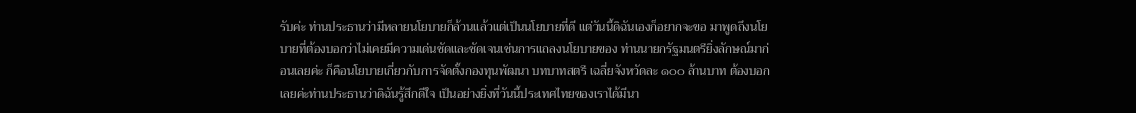รับค่ะ ท่านประธานว่ามีหลายนโยบายก็ล้วนแล้วแต่เป็นนโยบายที่ดี แต่วันนี้ดิฉันเองก็อยากจะขอ มาพูดถึงนโยบายที่ต้องบอกว่าไม่เคยมีความเด่นชัดและชัดเจนเช่นการแถลงนโยบายของ ท่านนายกรัฐมนตรียิ่งลักษณ์มาก่อนเลยค่ะ ก็คือนโยบายเกี่ยวกับการจัดตั้งกองทุนพัฒนา บทบาทสตรี เฉลี่ยจังหวัดละ ๑๐๐ ล้านบาท ต้องบอกเลยค่ะท่านประธานว่าดิฉันรู้สึกดีใจ เป็นอย่างยิ่งที่วันนี้ประเทศไทยของเราได้มีนา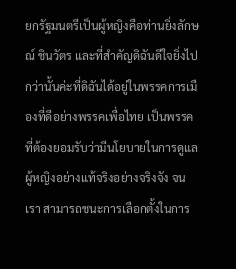ยกรัฐมนตรีเป็นผู้หญิงคือท่านยิ่งลักษณ์ ชินวัตร และที่สำคัญดิฉันดีใจยิ่งไปกว่านั้นค่ะที่ดิฉันได้อยู่ในพรรคการเมืองที่ดีอย่างพรรคเพื่อไทย เป็นพรรคที่ต้องยอมรับว่ามีนโยบายในการดูแลผู้หญิงอย่างแท้จริงอย่างจริงจัง จนเรา สามารถชนะการเลือกตั้งในการ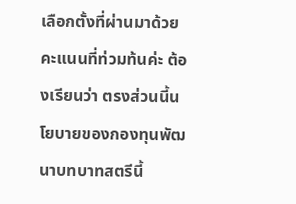เลือกตั้งที่ผ่านมาด้วยคะแนนที่ท่วมท้นค่ะ ต้องเรียนว่า ตรงส่วนนี้นโยบายของกองทุนพัฒนาบทบาทสตรีนี้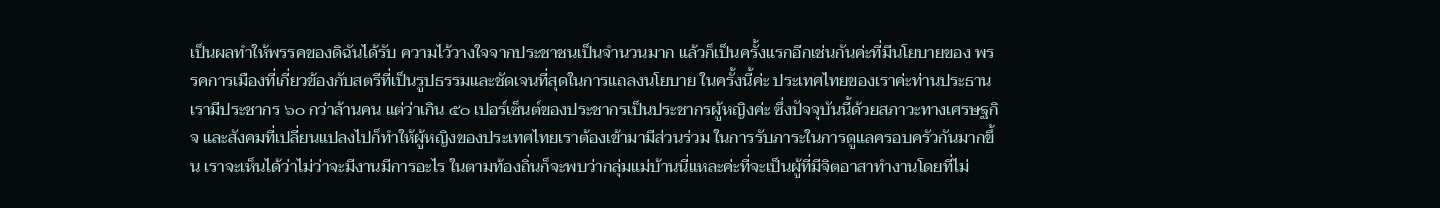เป็นผลทำให้พรรคของดิฉันได้รับ ความไว้วางใจจากประชาชนเป็นจำนวนมาก แล้วก็เป็นครั้งแรกอีกเช่นกันค่ะที่มีนโยบายของ พรรคการเมืองที่เกี่ยวข้องกับสตรีที่เป็นรูปธรรมและชัดเจนที่สุดในการแถลงนโยบาย ในครั้งนี้ค่ะ ประเทศไทยของเราค่ะท่านประธาน เรามีประชากร ๖๐ กว่าล้านคน แต่ว่าเกิน ๕๐ เปอร์เซ็นต์ของประชากรเป็นประชากรผู้หญิงค่ะ ซึ่งปัจจุบันนี้ด้วยสภาวะทางเศรษฐกิจ และสังคมที่เปลี่ยนแปลงไปก็ทำให้ผู้หญิงของประเทศไทยเราต้องเข้ามามีส่วนร่วม ในการรับภาระในการดูแลครอบครัวกันมากขึ้น เราจะเห็นได้ว่าไม่ว่าจะมีงานมีการอะไร ในตามท้องถิ่นก็จะพบว่ากลุ่มแม่บ้านนี่แหละค่ะที่จะเป็นผู้ที่มีจิตอาสาทำงานโดยที่ไม่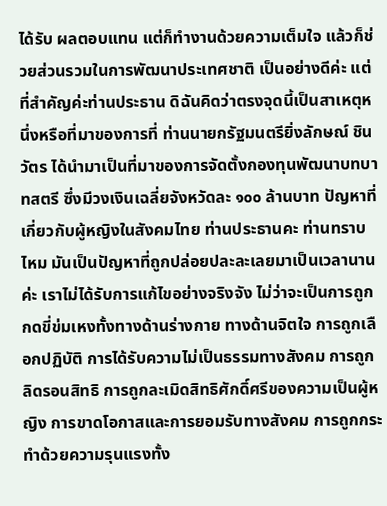ได้รับ ผลตอบแทน แต่ก็ทำงานด้วยความเต็มใจ แล้วก็ช่วยส่วนรวมในการพัฒนาประเทศชาติ เป็นอย่างดีค่ะ แต่ที่สำคัญค่ะท่านประธาน ดิฉันคิดว่าตรงจุดนี้เป็นสาเหตุหนึ่งหรือที่มาของการที่ ท่านนายกรัฐมนตรียิ่งลักษณ์ ชินวัตร ได้นำมาเป็นที่มาของการจัดตั้งกองทุนพัฒนาบทบาทสตรี ซึ่งมีวงเงินเฉลี่ยจังหวัดละ ๑๐๐ ล้านบาท ปัญหาที่เกี่ยวกับผู้หญิงในสังคมไทย ท่านประธานคะ ท่านทราบไหม มันเป็นปัญหาที่ถูกปล่อยปละละเลยมาเป็นเวลานานค่ะ เราไม่ได้รับการแก้ไขอย่างจริงจัง ไม่ว่าจะเป็นการถูกกดขี่ข่มเหงทั้งทางด้านร่างกาย ทางด้านจิตใจ การถูกเลือกปฏิบัติ การได้รับความไม่เป็นธรรมทางสังคม การถูกลิดรอนสิทธิ การถูกละเมิดสิทธิศักดิ์ศรีของความเป็นผู้หญิง การขาดโอกาสและการยอมรับทางสังคม การถูกกระทำด้วยความรุนแรงทั้ง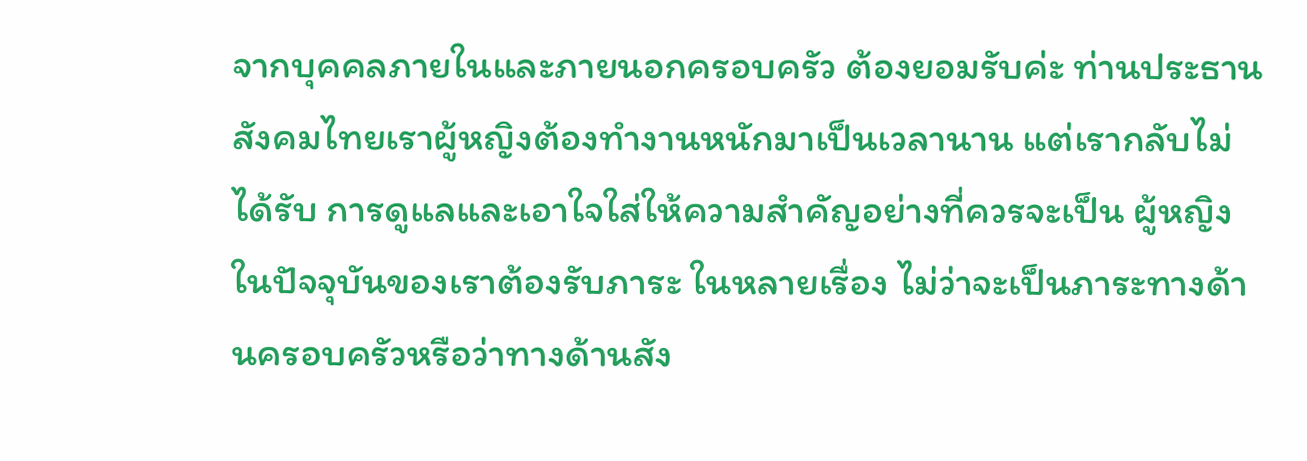จากบุคคลภายในและภายนอกครอบครัว ต้องยอมรับค่ะ ท่านประธาน สังคมไทยเราผู้หญิงต้องทำงานหนักมาเป็นเวลานาน แต่เรากลับไม่ได้รับ การดูแลและเอาใจใส่ให้ความสำคัญอย่างที่ควรจะเป็น ผู้หญิงในปัจจุบันของเราต้องรับภาระ ในหลายเรื่อง ไม่ว่าจะเป็นภาระทางด้านครอบครัวหรือว่าทางด้านสัง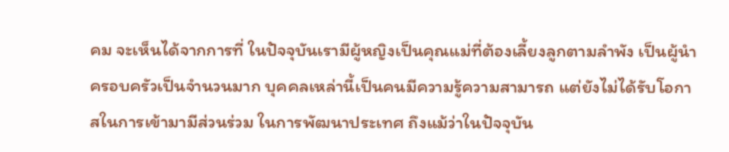คม จะเห็นได้จากการที่ ในปัจจุบันเรามีผู้หญิงเป็นคุณแม่ที่ต้องเลี้ยงลูกตามลำพัง เป็นผู้นำครอบครัวเป็นจำนวนมาก บุคคลเหล่านี้เป็นคนมีความรู้ความสามารถ แต่ยังไม่ได้รับโอกาสในการเข้ามามีส่วนร่วม ในการพัฒนาประเทศ ถึงแม้ว่าในปัจจุบัน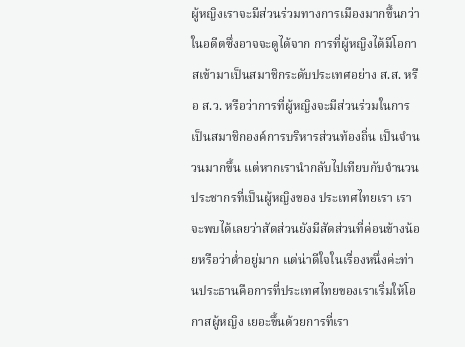ผู้หญิงเราจะมีส่วนร่วมทางการเมืองมากขึ้นกว่า ในอดีตซึ่งอาจจะดูได้จาก การที่ผู้หญิงได้มีโอกาสเข้ามาเป็นสมาชิกระดับประเทศอย่าง ส.ส. หรือ ส.ว. หรือว่าการที่ผู้หญิงจะมีส่วนร่วมในการเป็นสมาชิกองค์การบริหารส่วนท้องถิ่น เป็นจำนวนมากขึ้น แต่หากเรานำกลับไปเทียบกับจำนวนประชากรที่เป็นผู้หญิงของ ประเทศไทยเรา เราจะพบได้เลยว่าสัดส่วนยังมีสัดส่วนที่ค่อนข้างน้อยหรือว่าต่ำอยู่มาก แต่น่าดีใจในเรื่องหนึ่งค่ะท่านประธานคือการที่ประเทศไทยของเราเริ่มให้โอกาสผู้หญิง เยอะขึ้นด้วยการที่เรา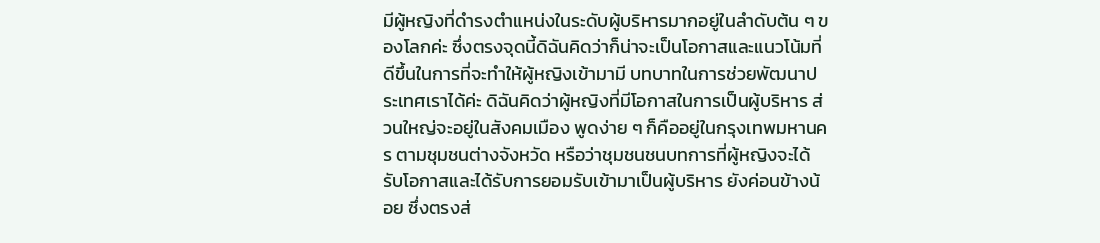มีผู้หญิงที่ดำรงตำแหน่งในระดับผู้บริหารมากอยู่ในลำดับต้น ๆ ของโลกค่ะ ซึ่งตรงจุดนี้ดิฉันคิดว่าก็น่าจะเป็นโอกาสและแนวโน้มที่ดีขึ้นในการที่จะทำให้ผู้หญิงเข้ามามี บทบาทในการช่วยพัฒนาประเทศเราได้ค่ะ ดิฉันคิดว่าผู้หญิงที่มีโอกาสในการเป็นผู้บริหาร ส่วนใหญ่จะอยู่ในสังคมเมือง พูดง่าย ๆ ก็คืออยู่ในกรุงเทพมหานคร ตามชุมชนต่างจังหวัด หรือว่าชุมชนชนบทการที่ผู้หญิงจะได้รับโอกาสและได้รับการยอมรับเข้ามาเป็นผู้บริหาร ยังค่อนข้างน้อย ซึ่งตรงส่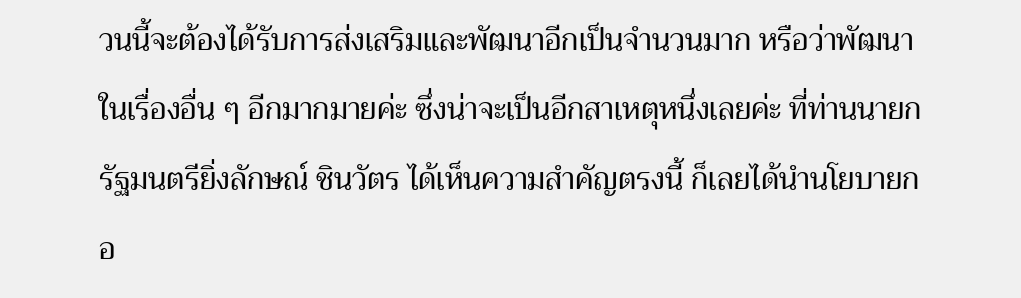วนนี้จะต้องได้รับการส่งเสริมและพัฒนาอีกเป็นจำนวนมาก หรือว่าพัฒนาในเรื่องอื่น ๆ อีกมากมายค่ะ ซึ่งน่าจะเป็นอีกสาเหตุหนึ่งเลยค่ะ ที่ท่านนายกรัฐมนตรียิ่งลักษณ์ ชินวัตร ได้เห็นความสำคัญตรงนี้ ก็เลยได้นำนโยบายกอ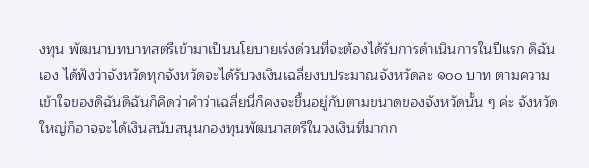งทุน พัฒนาบทบาทสตรีเข้ามาเป็นนโยบายเร่งด่วนที่จะต้องได้รับการดำเนินการในปีแรก ดิฉันเอง ได้ฟังว่าจังหวัดทุกจังหวัดจะได้รับวงเงินเฉลี่ยงบประมาณจังหวัดละ ๑๐๐ บาท ตามความเข้าใจของดิฉันดิฉันก็คิดว่าคำว่าเฉลี่ยนี่ก็คงจะขึ้นอยู่กับตามขนาดของจังหวัดนั้น ๆ ค่ะ จังหวัดใหญ่ก็อาจจะได้เงินสนับสนุนกองทุนพัฒนาสตรีในวงเงินที่มากก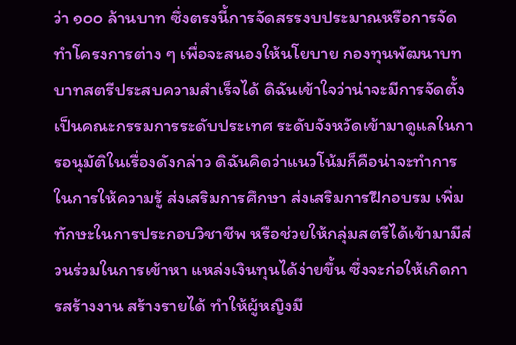ว่า ๑๐๐ ล้านบาท ซึ่งตรงนี้การจัดสรรงบประมาณหรือการจัดทำโครงการต่าง ๆ เพื่อจะสนองให้นโยบาย กองทุนพัฒนาบทบาทสตรีประสบความสำเร็จได้ ดิฉันเข้าใจว่าน่าจะมีการจัดตั้ง เป็นคณะกรรมการระดับประเทศ ระดับจังหวัดเข้ามาดูแลในการอนุมัติในเรื่องดังกล่าว ดิฉันคิดว่าแนวโน้มก็คือน่าจะทำการในการให้ความรู้ ส่งเสริมการศึกษา ส่งเสริมการฝึกอบรม เพิ่มทักษะในการประกอบวิชาชีพ หรือช่วยให้กลุ่มสตรีได้เข้ามามีส่วนร่วมในการเข้าหา แหล่งเงินทุนได้ง่ายขึ้น ซึ่งจะก่อให้เกิดการสร้างงาน สร้างรายได้ ทำให้ผู้หญิงมี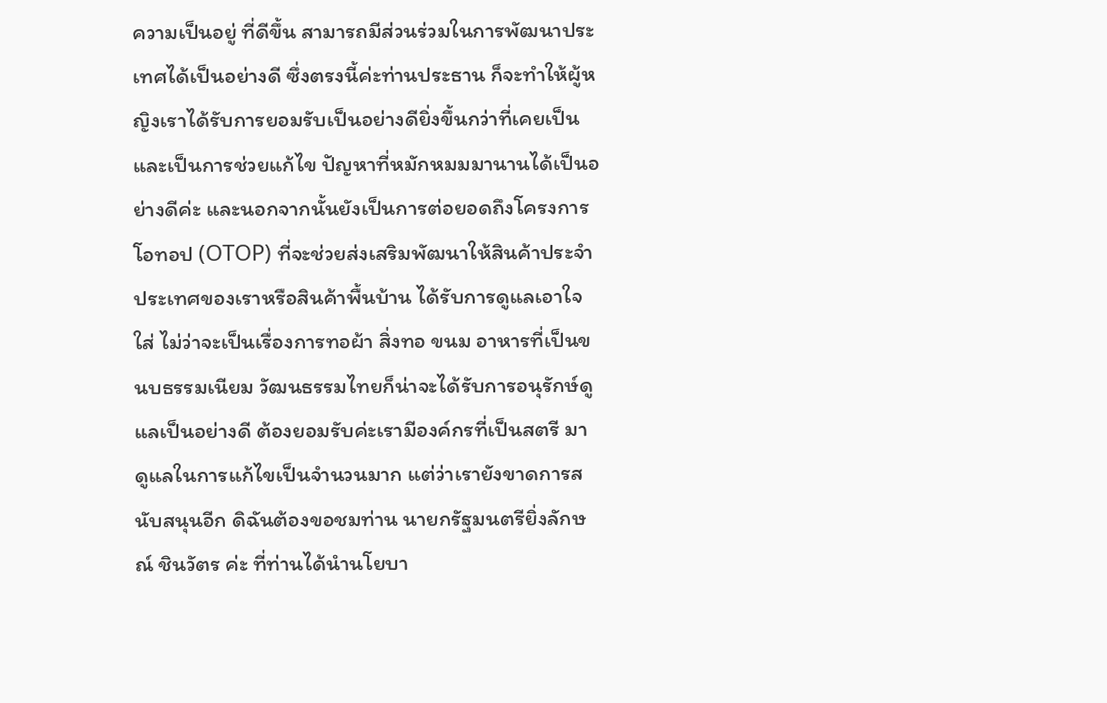ความเป็นอยู่ ที่ดีขึ้น สามารถมีส่วนร่วมในการพัฒนาประเทศได้เป็นอย่างดี ซึ่งตรงนี้ค่ะท่านประธาน ก็จะทำให้ผู้หญิงเราได้รับการยอมรับเป็นอย่างดียิ่งขึ้นกว่าที่เคยเป็น และเป็นการช่วยแก้ไข ปัญหาที่หมักหมมมานานได้เป็นอย่างดีค่ะ และนอกจากนั้นยังเป็นการต่อยอดถึงโครงการ โอทอป (OTOP) ที่จะช่วยส่งเสริมพัฒนาให้สินค้าประจำประเทศของเราหรือสินค้าพื้นบ้าน ได้รับการดูแลเอาใจใส่ ไม่ว่าจะเป็นเรื่องการทอผ้า สิ่งทอ ขนม อาหารที่เป็นขนบธรรมเนียม วัฒนธรรมไทยก็น่าจะได้รับการอนุรักษ์ดูแลเป็นอย่างดี ต้องยอมรับค่ะเรามีองค์กรที่เป็นสตรี มาดูแลในการแก้ไขเป็นจำนวนมาก แต่ว่าเรายังขาดการสนับสนุนอีก ดิฉันต้องขอชมท่าน นายกรัฐมนตรียิ่งลักษณ์ ชินวัตร ค่ะ ที่ท่านได้นำนโยบา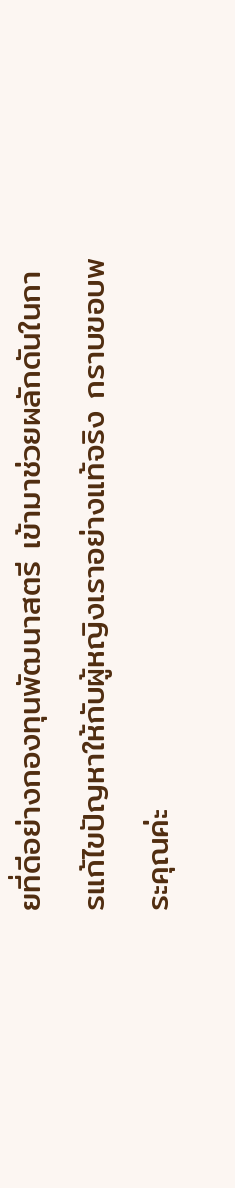ยที่ดีอย่างกองทุนพัฒนาสตรี เข้ามาช่วยผลักดันในการแก้ไขปัญหาให้กับผู้หญิงเราอย่างแท้จริง กราบขอบพระคุณค่ะ